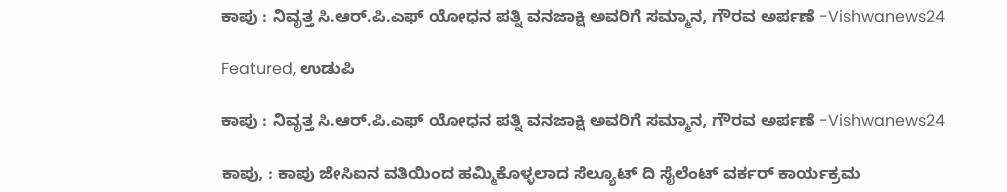ಕಾಪು : ನಿವೃತ್ತ ಸಿ.ಆರ್.ಪಿ.ಎಫ್ ಯೋಧನ ಪತ್ನಿ ವನಜಾಕ್ಷಿ ಅವರಿಗೆ ಸಮ್ಮಾನ, ಗೌರವ ಅರ್ಪಣೆ -Vishwanews24

Featured, ಉಡುಪಿ

ಕಾಪು : ನಿವೃತ್ತ ಸಿ.ಆರ್.ಪಿ.ಎಫ್ ಯೋಧನ ಪತ್ನಿ ವನಜಾಕ್ಷಿ ಅವರಿಗೆ ಸಮ್ಮಾನ, ಗೌರವ ಅರ್ಪಣೆ -Vishwanews24

ಕಾಪು, : ಕಾಪು ಜೇಸಿಐನ ವತಿಯಿಂದ ಹಮ್ಮಿಕೊಳ್ಳಲಾದ ಸೆಲ್ಯೂಟ್ ದಿ ಸೈಲೆಂಟ್ ವರ್ಕರ್ ಕಾರ್ಯಕ್ರಮ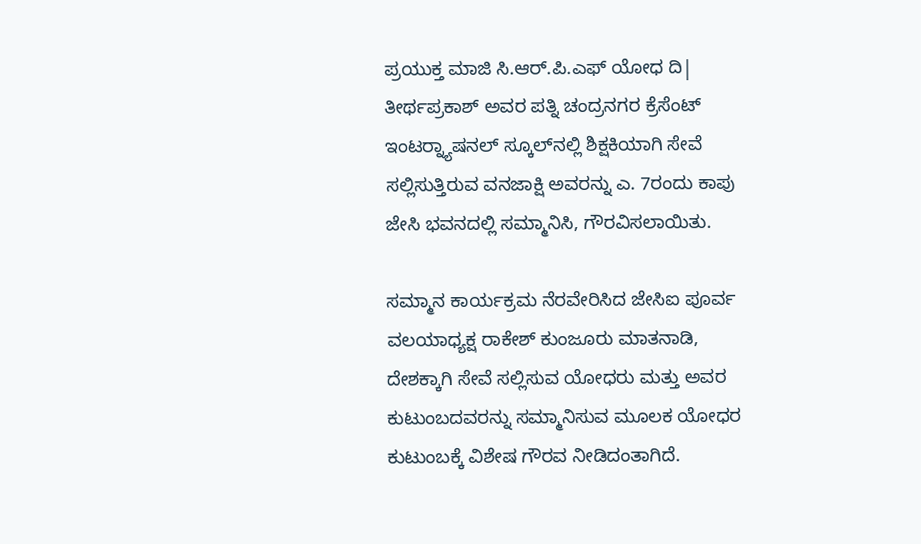ಪ್ರಯುಕ್ತ ಮಾಜಿ ಸಿ.ಆರ್.ಪಿ.ಎಫ್ ಯೋಧ ದಿ| ತೀರ್ಥಪ್ರಕಾಶ್ ಅವರ ಪತ್ನಿ ಚಂದ್ರನಗರ ಕ್ರೆಸೆಂಟ್ ಇಂಟರ್‍ನ್ಯಾಷನಲ್ ಸ್ಕೂಲ್‍ನಲ್ಲಿ ಶಿಕ್ಷಕಿಯಾಗಿ ಸೇವೆ ಸಲ್ಲಿಸುತ್ತಿರುವ ವನಜಾಕ್ಷಿ ಅವರನ್ನು ಎ. 7ರಂದು ಕಾಪು ಜೇಸಿ ಭವನದಲ್ಲಿ ಸಮ್ಮಾನಿಸಿ, ಗೌರವಿಸಲಾಯಿತು.

ಸಮ್ಮಾನ ಕಾರ್ಯಕ್ರಮ ನೆರವೇರಿಸಿದ ಜೇಸಿಐ ಪೂರ್ವ ವಲಯಾಧ್ಯಕ್ಷ ರಾಕೇಶ್ ಕುಂಜೂರು ಮಾತನಾಡಿ, ದೇಶಕ್ಕಾಗಿ ಸೇವೆ ಸಲ್ಲಿಸುವ ಯೋಧರು ಮತ್ತು ಅವರ ಕುಟುಂಬದವರನ್ನು ಸಮ್ಮಾನಿಸುವ ಮೂಲಕ ಯೋಧರ ಕುಟುಂಬಕ್ಕೆ ವಿಶೇಷ ಗೌರವ ನೀಡಿದಂತಾಗಿದೆ.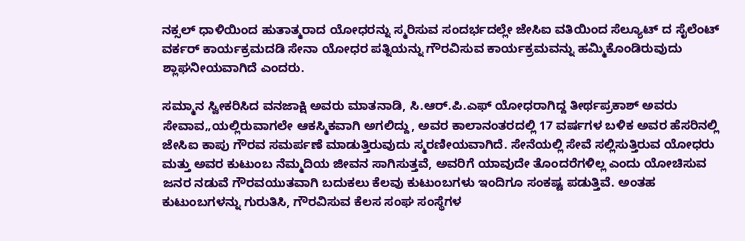ನಕ್ಸಲ್ ಧಾಳಿಯಿಂದ ಹುತಾತ್ಮರಾದ ಯೋಧರನ್ನು ಸ್ಮರಿಸುವ ಸಂದರ್ಭದಲ್ಲೇ ಜೇಸಿಐ ವತಿಯಿಂದ ಸೆಲ್ಯೂಟ್ ದ ಸೈಲೆಂಟ್ ವರ್ಕರ್ ಕಾರ್ಯಕ್ರಮದಡಿ ಸೇನಾ ಯೋಧರ ಪತ್ನಿಯನ್ನು ಗೌರವಿಸುವ ಕಾರ್ಯಕ್ರಮವನ್ನು ಹಮ್ಮಿಕೊಂಡಿರುವುದು ಶ್ಲಾಘನೀಯವಾಗಿದೆ ಎಂದರು.

ಸಮ್ಮಾನ ಸ್ವೀಕರಿಸಿದ ವನಜಾಕ್ಷಿ ಅವರು ಮಾತನಾಡಿ, ಸಿ.ಆರ್.ಪಿ.ಎಫ್ ಯೋಧರಾಗಿದ್ದ ತೀರ್ಥಪ್ರಕಾಶ್ ಅವರು ಸೇವಾವ„ಯಲ್ಲಿರುವಾಗಲೇ ಆಕಸ್ಮಿಕವಾಗಿ ಅಗಲಿದ್ದು, ಅವರ ಕಾಲಾನಂತರದಲ್ಲಿ 17 ವರ್ಷಗಳ ಬಳಿಕ ಅವರ ಹೆಸರಿನಲ್ಲಿ ಜೇಸಿಐ ಕಾಪು ಗೌರವ ಸಮರ್ಪಣೆ ಮಾಡುತ್ತಿರುವುದು ಸ್ಮರಣೀಯವಾಗಿದೆ. ಸೇನೆಯಲ್ಲಿ ಸೇವೆ ಸಲ್ಲಿಸುತ್ತಿರುವ ಯೋಧರು ಮತ್ತು ಅವರ ಕುಟುಂಬ ನೆಮ್ಮದಿಯ ಜೀವನ ಸಾಗಿಸುತ್ತವೆ, ಅವರಿಗೆ ಯಾವುದೇ ತೊಂದರೆಗಳಿಲ್ಲ ಎಂದು ಯೋಚಿಸುವ ಜನರ ನಡುವೆ ಗೌರವಯುತವಾಗಿ ಬದುಕಲು ಕೆಲವು ಕುಟುಂಬಗಳು ಇಂದಿಗೂ ಸಂಕಷ್ಟ ಪಡುತ್ತಿವೆ. ಅಂತಹ ಕುಟುಂಬಗಳನ್ನು ಗುರುತಿಸಿ, ಗೌರವಿಸುವ ಕೆಲಸ ಸಂಘ ಸಂಸ್ಥೆಗಳ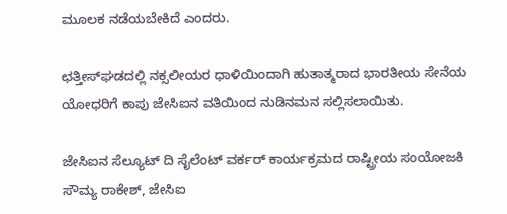ಮೂಲಕ ನಡೆಯಬೇಕಿದೆ ಎಂದರು.

ಛತ್ತೀಸ್‍ಘಡದಲ್ಲಿ ನಕ್ಸಲೀಯರ ಧಾಳಿಯಿಂದಾಗಿ ಹುತಾತ್ಮರಾದ ಭಾರತೀಯ ಸೇನೆಯ ಯೋಧರಿಗೆ ಕಾಪು ಜೇಸಿಐನ ವತಿಯಿಂದ ನುಡಿನಮನ ಸಲ್ಲಿಸಲಾಯಿತು.

ಜೇಸಿಐನ ಸೆಲ್ಯೂಟ್ ದಿ ಸೈಲೆಂಟ್ ವರ್ಕರ್ ಕಾರ್ಯಕ್ರಮದ ರಾಷ್ಟ್ರೀಯ ಸಂಯೋಜಕಿ ಸೌಮ್ಯ ರಾಕೇಶ್, ಜೇಸಿಐ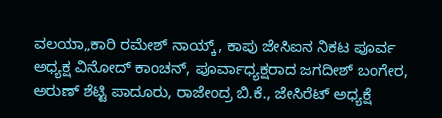ವಲಯಾ„ಕಾರಿ ರಮೇಶ್ ನಾಯ್ಕ್, ಕಾಪು ಜೇಸಿಐನ ನಿಕಟ ಪೂರ್ವ ಅಧ್ಯಕ್ಷ ವಿನೋದ್ ಕಾಂಚನ್, ಪೂರ್ವಾಧ್ಯಕ್ಷರಾದ ಜಗದೀಶ್ ಬಂಗೇರ, ಅರುಣ್ ಶೆಟ್ಟಿ ಪಾದೂರು, ರಾಜೇಂದ್ರ ಬಿ.ಕೆ., ಜೇಸಿರೆಟ್ ಅಧ್ಯಕ್ಷೆ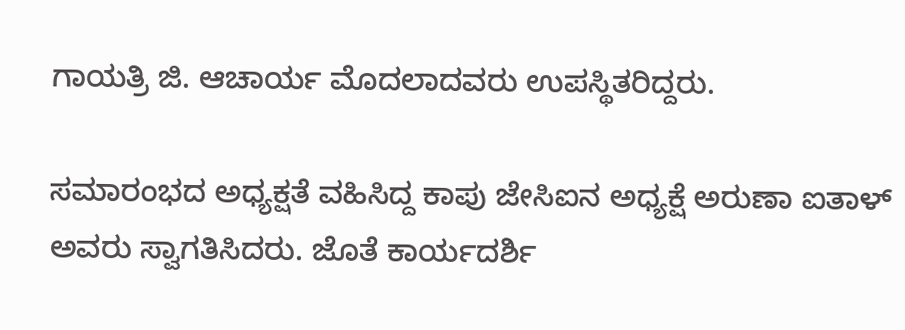ಗಾಯತ್ರಿ ಜಿ. ಆಚಾರ್ಯ ಮೊದಲಾದವರು ಉಪಸ್ಥಿತರಿದ್ದರು.

ಸಮಾರಂಭದ ಅಧ್ಯಕ್ಷತೆ ವಹಿಸಿದ್ದ ಕಾಪು ಜೇಸಿಐನ ಅಧ್ಯಕ್ಷೆ ಅರುಣಾ ಐತಾಳ್ ಅವರು ಸ್ವಾಗತಿಸಿದರು. ಜೊತೆ ಕಾರ್ಯದರ್ಶಿ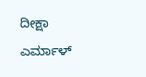ದೀಕ್ಷಾ ಎರ್ಮಾಳ್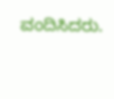ವಂದಿಸಿದರು.